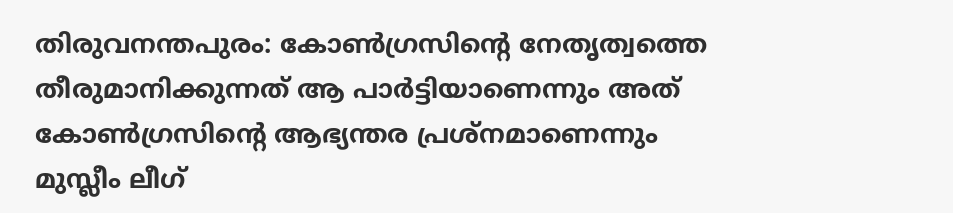തിരുവനന്തപുരം: കോൺഗ്രസിന്റെ നേതൃത്വത്തെ തീരുമാനിക്കുന്നത് ആ പാർട്ടിയാണെന്നും അത് കോൺഗ്രസിന്റെ ആഭ്യന്തര പ്രശ്നമാണെന്നും മുസ്ലീം ലീഗ്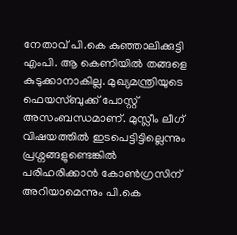നേതാവ് പി.കെ കുഞ്ഞാലിക്കുട്ടി എംപി. ആ കെണിയിൽ തങ്ങളെ കുടുക്കാനാകില്ല. മുഖ്യമന്ത്രിയുടെ ഫെയസ്ബുക്ക് പോസ്റ്റ് അസംബന്ധമാണ്. മുസ്ലീം ലീഗ് വിഷയത്തിൽ ഇടപെട്ടിട്ടില്ലെന്നും പ്രശ്നങ്ങളുണ്ടെങ്കിൽ പരിഹരിക്കാൻ കോൺഗ്രസിന് അറിയാമെന്നും പി.കെ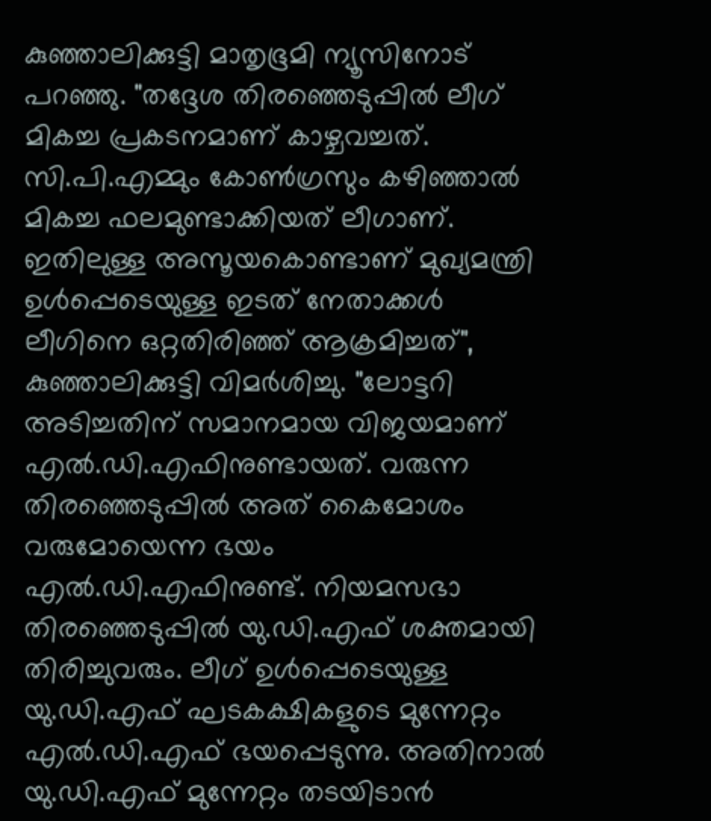കുഞ്ഞാലിക്കുട്ടി മാതൃഭൂമി ന്യൂസിനോട് പറഞ്ഞു. "തദ്ദേശ തിരഞ്ഞെടുപ്പിൽ ലീഗ് മികച്ച പ്രകടനമാണ് കാഴ്ചവച്ചത്. സി.പി.എമ്മും കോൺഗ്രസും കഴിഞ്ഞാൽ മികച്ച ഫലമുണ്ടാക്കിയത് ലീഗാണ്. ഇതിലുള്ള അസൂയകൊണ്ടാണ് മുഖ്യമന്ത്രി ഉൾപ്പെടെയുള്ള ഇടത് നേതാക്കൾ ലീഗിനെ ഒറ്റതിരിഞ്ഞ് ആക്രമിച്ചത്", കുഞ്ഞാലിക്കുട്ടി വിമർശിച്ചു. "ലോട്ടറി അടിച്ചതിന് സമാനമായ വിജയമാണ് എൽ.ഡി.എഫിനുണ്ടായത്. വരുന്ന തിരഞ്ഞെടുപ്പിൽ അത് കൈമോശം വരുമോയെന്ന ഭയം എൽ.ഡി.എഫിനുണ്ട്. നിയമസഭാ തിരഞ്ഞെടുപ്പിൽ യു.ഡി.എഫ് ശക്തമായി തിരിച്ചുവരും. ലീഗ് ഉൾപ്പെടെയുള്ള യു.ഡി.എഫ് ഘടകക്ഷികളുടെ മുന്നേറ്റം എൽ.ഡി.എഫ് ഭയപ്പെടുന്നു. അതിനാൽ യു.ഡി.എഫ് മുന്നേറ്റം തടയിടാൻ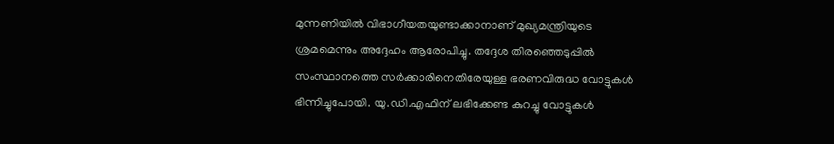മുന്നണിയിൽ വിഭാഗീയതയുണ്ടാക്കാനാണ് മുഖ്യമന്ത്രിയുടെ ശ്രമമെന്നും അദ്ദേഹം ആരോപിച്ചു. തദ്ദേശ തിരഞ്ഞെടുപ്പിൽ സംസ്ഥാനത്തെ സർക്കാരിനെതിരേയുള്ള ഭരണവിരുദ്ധ വോട്ടുകൾ ഭിന്നിച്ചുപോയി. യു.ഡി.എഫിന് ലഭിക്കേണ്ട കുറച്ചു വോട്ടുകൾ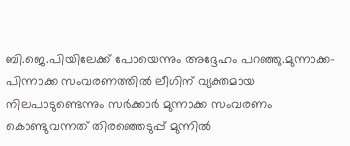ബി.ജെ.പിയിലേക്ക് പോയെന്നും അദ്ദേഹം പറഞ്ഞു.മുന്നാക്ക-പിന്നാക്ക സംവരണത്തിൽ ലീഗിന് വ്യക്തമായ നിലപാടുണ്ടെന്നും സർക്കാർ മുന്നാക്ക സംവരണം കൊണ്ടുവന്നത് തിരഞ്ഞെടുപ്പ് മുന്നിൽ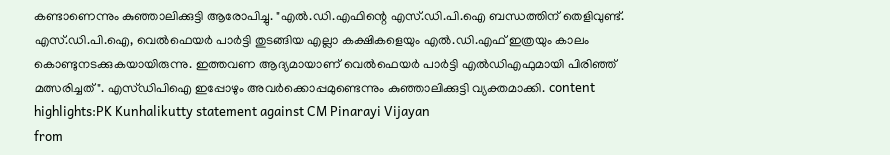കണ്ടാണെന്നും കുഞ്ഞാലിക്കുട്ടി ആരോപിച്ചു. "എൽ.ഡി.എഫിന്റെ എസ്.ഡി.പി.ഐ ബന്ധത്തിന് തെളിവുണ്ട്. എസ്.ഡി.പി.ഐ, വെൽഫെയർ പാർട്ടി തുടങ്ങിയ എല്ലാ കക്ഷികളെയും എൽ.ഡി.എഫ് ഇത്രയും കാലം കൊണ്ടുനടക്കുകയായിരുന്നു. ഇത്തവണ ആദ്യമായാണ് വെൽഫെയർ പാർട്ടി എൽഡിഎഫുമായി പിരിഞ്ഞ് മത്സരിച്ചത്". എസ്ഡിപിഐ ഇപ്പോഴും അവർക്കൊപ്പമുണ്ടെന്നും കുഞ്ഞാലിക്കുട്ടി വ്യക്തമാക്കി. content highlights:PK Kunhalikutty statement against CM Pinarayi Vijayan
from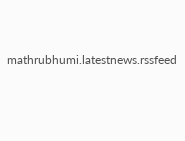mathrubhumi.latestnews.rssfeed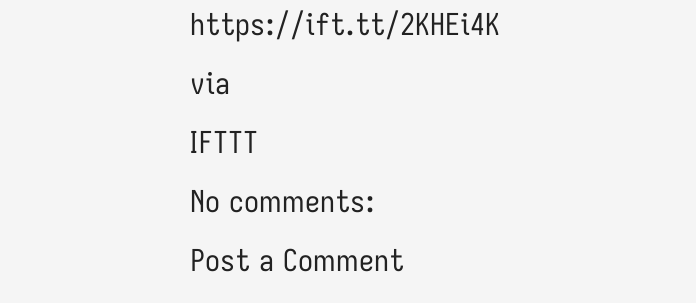https://ift.tt/2KHEi4K
via
IFTTT
No comments:
Post a Comment